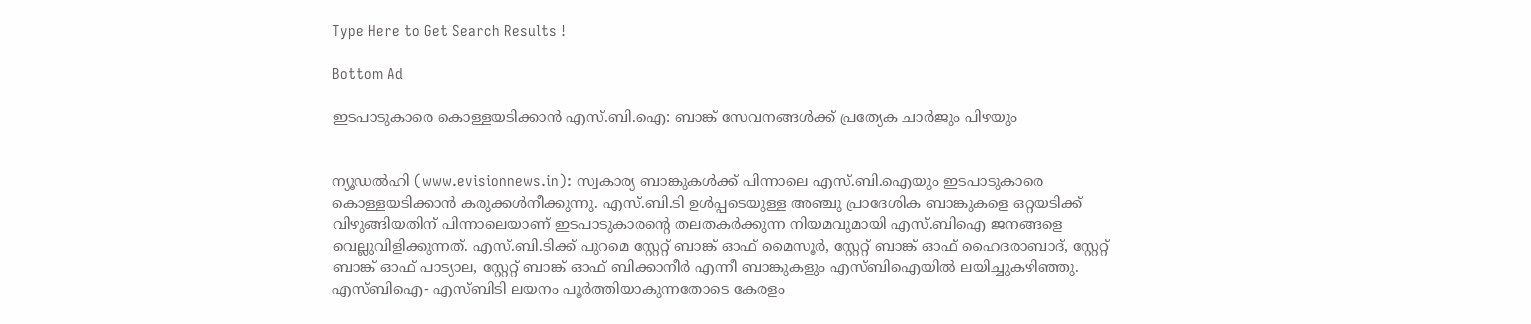Type Here to Get Search Results !

Bottom Ad

ഇടപാടുകാരെ കൊള്ളയടിക്കാന്‍ എസ്.ബി.ഐ: ബാങ്ക് സേവനങ്ങള്‍ക്ക് പ്രത്യേക ചാര്‍ജും പിഴയും


ന്യൂഡല്‍ഹി (www.evisionnews.in): സ്വകാര്യ ബാങ്കുകള്‍ക്ക് പിന്നാലെ എസ്.ബി.ഐയും ഇടപാടുകാരെ കൊള്ളയടിക്കാന്‍ കരുക്കള്‍നീക്കുന്നു. എസ്.ബി.ടി ഉള്‍പ്പടെയുള്ള അഞ്ചു പ്രാദേശിക ബാങ്കുകളെ ഒറ്റയടിക്ക് വിഴുങ്ങിയതിന് പിന്നാലെയാണ് ഇടപാടുകാരന്റെ തലതകര്‍ക്കുന്ന നിയമവുമായി എസ്.ബിഐ ജനങ്ങളെ വെല്ലുവിളിക്കുന്നത്. എസ്.ബി.ടിക്ക് പുറമെ സ്റ്റേറ്റ് ബാങ്ക് ഓഫ് മൈസൂര്‍, സ്റ്റേറ്റ് ബാങ്ക് ഓഫ് ഹൈദരാബാദ്, സ്റ്റേറ്റ് ബാങ്ക് ഓഫ് പാട്യാല, സ്റ്റേറ്റ് ബാങ്ക് ഓഫ് ബിക്കാനീര്‍ എന്നീ ബാങ്കുകളും എസ്ബിഐയില്‍ ലയിച്ചുകഴിഞ്ഞു. എസ്ബിഐ- എസ്ബിടി ലയനം പൂര്‍ത്തിയാകുന്നതോടെ കേരളം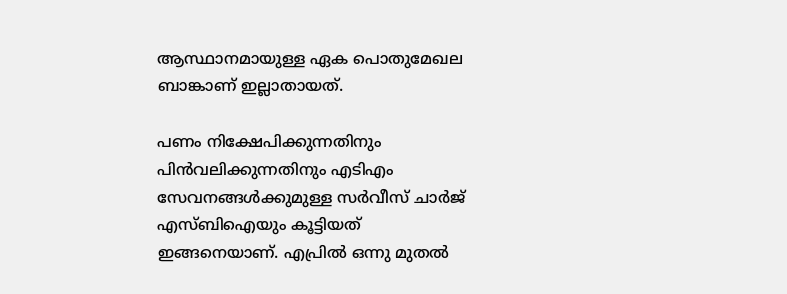ആസ്ഥാനമായുള്ള ഏക പൊതുമേഖല ബാങ്കാണ് ഇല്ലാതായത്.

പണം നിക്ഷേപിക്കുന്നതിനും പിന്‍വലിക്കുന്നതിനും എടിഎം സേവനങ്ങള്‍ക്കുമുള്ള സര്‍വീസ് ചാര്‍ജ് എസ്ബിഐയും കൂട്ടിയത് ഇങ്ങനെയാണ്. എപ്രില്‍ ഒന്നു മുതല്‍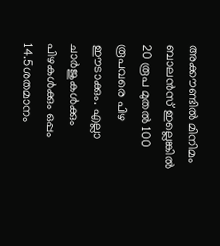അക്കൗണ്ടില്‍ മിനിമം ബാലന്‍സ് ഇല്ലെങ്കില്‍ 20 രൂപ മുതല്‍ 100 രൂപവരെ പിഴ ഈടാക്കും. എല്ലാ ചാര്‍ജുകള്‍ക്കും പിഴകള്‍ക്കും ഒപ്പം 14.5ശതമാനം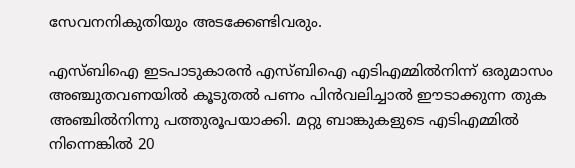സേവനനികുതിയും അടക്കേണ്ടിവരും.

എസ്ബിഐ ഇടപാടുകാരന്‍ എസ്ബിഐ എടിഎമ്മില്‍നിന്ന് ഒരുമാസം അഞ്ചുതവണയില്‍ കൂടുതല്‍ പണം പിന്‍വലിച്ചാല്‍ ഈടാക്കുന്ന തുക അഞ്ചില്‍നിന്നു പത്തുരൂപയാക്കി. മറ്റു ബാങ്കുകളുടെ എടിഎമ്മില്‍ നിന്നെങ്കില്‍ 20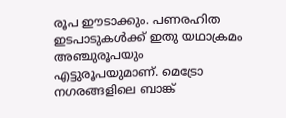രൂപ ഈടാക്കും. പണരഹിത ഇടപാടുകള്‍ക്ക് ഇതു യഥാക്രമം അഞ്ചുരൂപയും എട്ടുരൂപയുമാണ്. മെട്രോ നഗരങ്ങളിലെ ബാങ്ക്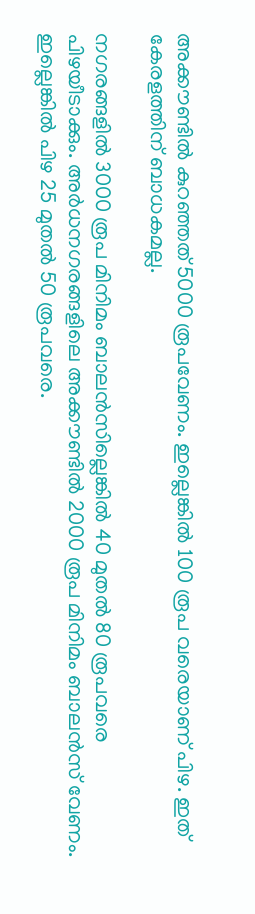അക്കൗണ്ടില്‍ കുറഞ്ഞത് 5000 രൂപവേണം. ഇല്ലെങ്കില്‍ 100 രൂപ വരെയാണ് പിഴ. ഇത് കേരളത്തിന് ബാധകമല്ല.

നഗരങ്ങളില്‍ 3000 രൂപ മിനിമം ബാലന്‍സില്ലെങ്കില്‍ 40 മുതല്‍ 80 രൂപവരെ പിഴയീടാക്കും. അര്‍ധനഗരങ്ങളിലെ അക്കൗണ്ടില്‍ 2000 രൂപ മിനിമം ബാലന്‍സ് വേണം. ഇല്ലെങ്കില്‍ പിഴ 25 മുതല്‍ 50 രൂപവരെ.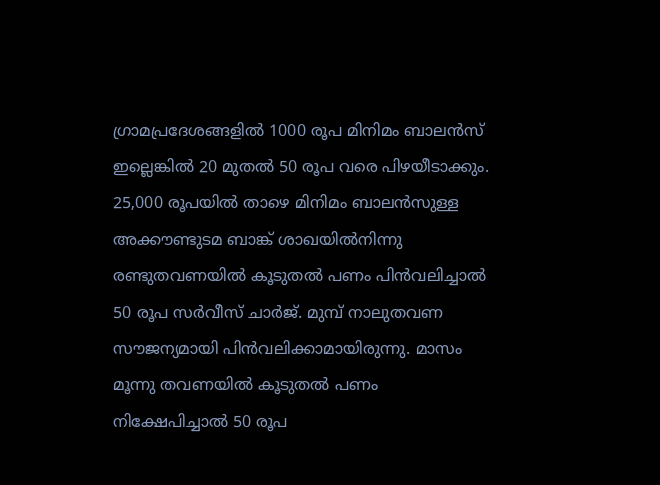ഗ്രാമപ്രദേശങ്ങളില്‍ 1000 രൂപ മിനിമം ബാലന്‍സ് ഇല്ലെങ്കില്‍ 20 മുതല്‍ 50 രൂപ വരെ പിഴയീടാക്കും. 25,000 രൂപയില്‍ താഴെ മിനിമം ബാലന്‍സുള്ള അക്കൗണ്ടുടമ ബാങ്ക് ശാഖയില്‍നിന്നു രണ്ടുതവണയില്‍ കൂടുതല്‍ പണം പിന്‍വലിച്ചാല്‍ 50 രൂപ സര്‍വീസ് ചാര്‍ജ്. മുമ്പ് നാലുതവണ സൗജന്യമായി പിന്‍വലിക്കാമായിരുന്നു. മാസം മൂന്നു തവണയില്‍ കൂടുതല്‍ പണം നിക്ഷേപിച്ചാല്‍ 50 രൂപ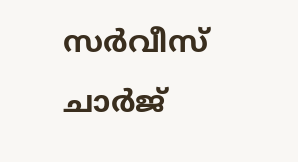സര്‍വീസ് ചാര്‍ജ്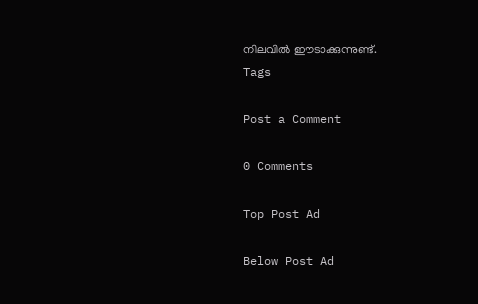നിലവില്‍ ഈടാക്കുന്നുണ്ട്.
Tags

Post a Comment

0 Comments

Top Post Ad

Below Post Ad